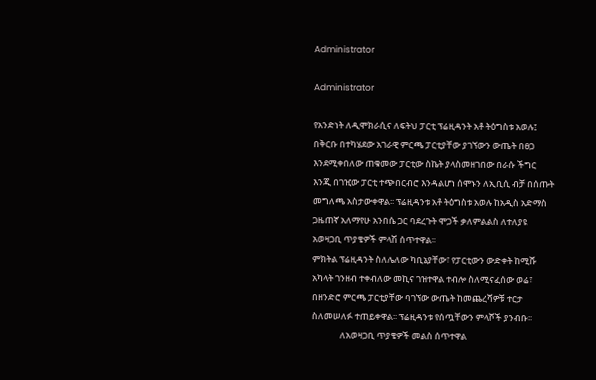Administrator

Administrator

የአንድነት ለዲሞክራሲና ለፍትህ ፓርቲ ፕሬዚዳንት አቶ ትዕግስቱ አወሉ፤ በቅርቡ በተካሄደው አገራዊ ምርጫ ፓርቲያቸው ያገኘውን ውጤት በፀጋ እንደሚቀበለው ጠቁመው ፓርቲው ስኬት ያላስመዘገበው በራሱ ችግር እንጂ በገዢው ፓርቲ ተጭበርብሮ እንዳልሆነ ሰሞኑን ለኢቢሲ ብቻ በሰጡት መግለጫ አስታውቀዋል፡፡ ፕሬዚዳንቱ አቶ ትዕግስቱ አወሉ ከአዲስ አድማስ ጋዜጠኛ አለማየሁ አንበሴ ጋር ባደረጉት ሞጋች ቃለምልልስ ለተለያዩ አወዛጋቢ ጥያቄዎች ምላሽ ሰጥተዋል፡፡
ምክትል ፕሬዚዳንት ስለሌለው ካቢኔያቸው፣ የፓርቲውን ውድቀት ከሚሹ አካላት ገንዘብ ተቀብለው መኪና ገዝተዋል ተብሎ ስለሚናፈሰው ወሬ፣ በዘንድሮ ምርጫ ፓርቲያቸው ባገኘው ውጤት ከመጨረሻዎቹ ተርታ ስለመሠለፉ ተጠይቀዋል፡፡ ፕሬዚዳንቱ የሰጧቸውን ምላሾች ያንብቡ፡፡
              ለአወዛጋቢ ጥያቄዎች መልስ ሰጥተዋል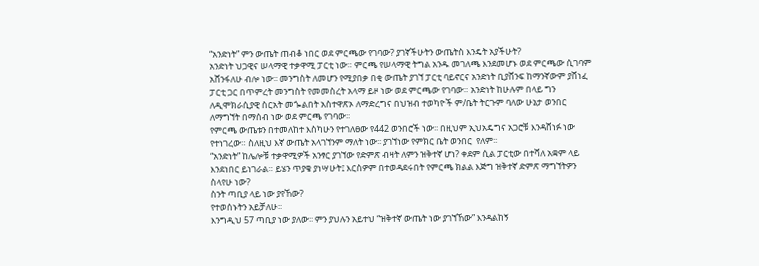“አንድነት” ምን ውጤት ጠብቆ ነበር ወደ ምርጫው የገባው? ያገኛችሁትን ውጤትስ እንዴት አያችሁት?
አንድነት ህጋዊና ሠላማዊ ተቃዋሚ ፓርቲ ነው። ምርጫ የሠላማዊ ትግል አንዱ መገለጫ እንደመሆኑ ወደ ምርጫው ሲገባም አሸንፋለሁ ብሎ ነው፡፡ መንግስት ለመሆን የሚያበቃ በቂ ውጤት ያገኘ ፓርቲ ባይኖርና አንድነት ቢያሸንፍ ከማንኛውም ያሸነፈ ፓርቲ ጋር በጥምረት መንግስት የመመስረት አላማ ይዞ ነው ወደ ምርጫው የገባው። አንድነት ከሁሉም በላይ ግን ለዲሞክራሲያዊ ስርአት መጐልበት አስተዋጽኦ ለማድረግና በህዝብ ተወካዮች ም/ቤት ትርጉም ባለው ሁኔታ ወንበር ለማግኘት በማሰብ ነው ወደ ምርጫ የገባው፡፡
የምርጫ ውጤቱን በተመለከተ እስካሁን የተገለፀው የ442 ወንበሮች ነው፡፡ በዚህም ኢህአዴግና አጋሮቹ እንዳሸነፉ ነው የተነገረው። ስለዚህ እኛ ውጤት አላገኘንም ማለት ነው፡፡ ያገኘነው የምክር ቤት ወንበር  የለም፡፡
“አንድነት” ከሌሎቹ ተቃዋሚዎች አንፃር ያገኘው የድምጽ ብዛት ለምን ዝቅተኛ ሆነ? ቀደም ሲል ፓርቲው በተሻለ አቋም ላይ እንደነበር ይነገራል። ይሄን ጥያቄ ያነሣሁት፤ እርስዎም በተወዳደሩበት የምርጫ ክልል እጅግ ዝቅተኛ ድምጽ ማግኘትዎን ስላየሁ ነው?
ስንት ጣቢያ ላይ ነው ያየኸው?
የተወሰኑትን አይቻለሁ፡፡
እንግዲህ 57 ጣቢያ ነው ያለው፡፡ ምን ያህሉን አይተህ “ዝቅተኛ ውጤት ነው ያገኘኸው” እንዳልከኝ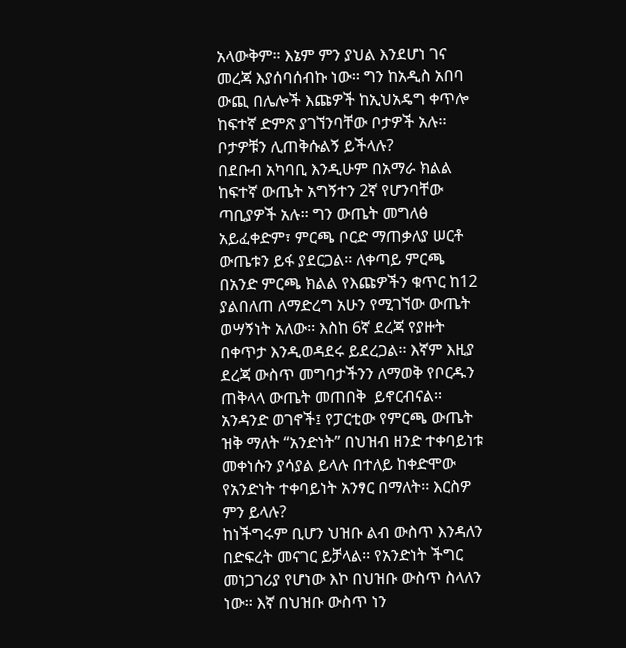አላውቅም። እኔም ምን ያህል እንደሆነ ገና መረጃ እያሰባሰብኩ ነው፡፡ ግን ከአዲስ አበባ ውጪ በሌሎች እጩዎች ከኢህአዴግ ቀጥሎ ከፍተኛ ድምጽ ያገኘንባቸው ቦታዎች አሉ፡፡
ቦታዎቹን ሊጠቅሱልኝ ይችላሉ?
በደቡብ አካባቢ እንዲሁም በአማራ ክልል ከፍተኛ ውጤት አግኝተን 2ኛ የሆንባቸው ጣቢያዎች አሉ፡፡ ግን ውጤት መግለፅ አይፈቀድም፣ ምርጫ ቦርድ ማጠቃለያ ሠርቶ ውጤቱን ይፋ ያደርጋል፡፡ ለቀጣይ ምርጫ በአንድ ምርጫ ክልል የእጩዎችን ቁጥር ከ12 ያልበለጠ ለማድረግ አሁን የሚገኘው ውጤት ወሣኝነት አለው፡፡ እስከ 6ኛ ደረጃ የያዙት በቀጥታ እንዲወዳደሩ ይደረጋል፡፡ እኛም እዚያ ደረጃ ውስጥ መግባታችንን ለማወቅ የቦርዱን ጠቅላላ ውጤት መጠበቅ  ይኖርብናል፡፡
አንዳንድ ወገኖች፤ የፓርቲው የምርጫ ውጤት ዝቅ ማለት “አንድነት” በህዝብ ዘንድ ተቀባይነቱ መቀነሱን ያሳያል ይላሉ በተለይ ከቀድሞው የአንድነት ተቀባይነት አንፃር በማለት፡፡ እርስዎ ምን ይላሉ?
ከነችግሩም ቢሆን ህዝቡ ልብ ውስጥ እንዳለን በድፍረት መናገር ይቻላል፡፡ የአንድነት ችግር መነጋገሪያ የሆነው እኮ በህዝቡ ውስጥ ስላለን ነው፡፡ እኛ በህዝቡ ውስጥ ነን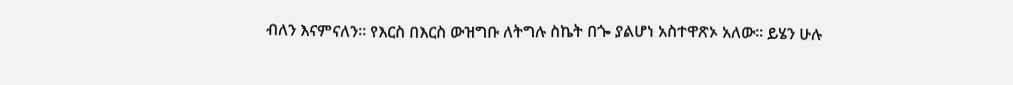ብለን እናምናለን። የእርስ በእርስ ውዝግቡ ለትግሉ ስኬት በጐ ያልሆነ አስተዋጽኦ አለው፡፡ ይሄን ሁሉ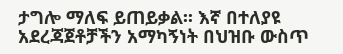ታግሎ ማለፍ ይጠይቃል፡፡ እኛ በተለያዩ አደረጃጀቶቻችን አማካኝነት በህዝቡ ውስጥ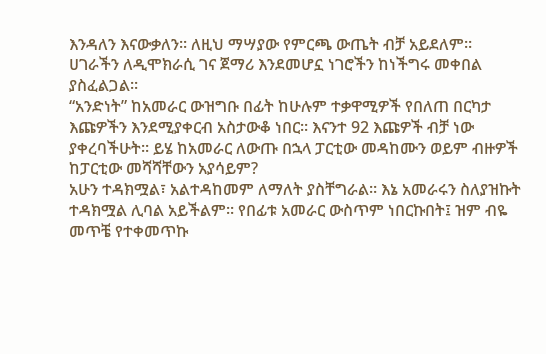እንዳለን እናውቃለን፡፡ ለዚህ ማሣያው የምርጫ ውጤት ብቻ አይደለም። ሀገራችን ለዲሞክራሲ ገና ጀማሪ እንደመሆኗ ነገሮችን ከነችግሩ መቀበል ያስፈልጋል፡፡
“አንድነት” ከአመራር ውዝግቡ በፊት ከሁሉም ተቃዋሚዎች የበለጠ በርካታ እጩዎችን እንደሚያቀርብ አስታውቆ ነበር፡፡ እናንተ 92 እጩዎች ብቻ ነው ያቀረባችሁት፡፡ ይሄ ከአመራር ለውጡ በኋላ ፓርቲው መዳከሙን ወይም ብዙዎች ከፓርቲው መሻሻቸውን አያሳይም?
አሁን ተዳክሟል፣ አልተዳከመም ለማለት ያስቸግራል። እኔ አመራሩን ስለያዝኩት ተዳክሟል ሊባል አይችልም፡፡ የበፊቱ አመራር ውስጥም ነበርኩበት፤ ዝም ብዬ መጥቼ የተቀመጥኩ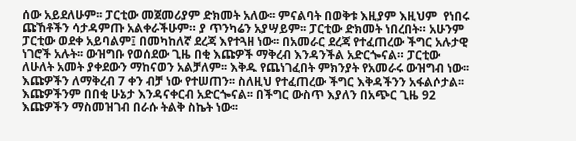ሰው አይደለሁም፡፡ ፓርቲው መጀመሪያም ድክመት አለው፡፡ ምናልባት በወቅቱ እዚያም እዚህም  የነበሩ ጩኸቶችን ሳታዳምጡ አልቀራችሁም። ያ ጥንካሬን አያሣይም፡፡ ፓርቲው ድክመት ነበረበት። አሁንም ፓርቲው ወደቀ አይባልም፤ በመካከለኛ ደረጃ እየተጓዘ ነው፡፡ በአመራር ደረጃ የተፈጠረው ችግር አሉታዊ ነገሮች አሉት፡፡ ውዝግቡ የወሰደው ጊዜ በቂ እጩዎች ማቅረብ እንዳንችል አድርጐናል። ፓርቲው ለሁለት አመት ያቀደውን ማከናወን አልቻለም፡፡ እቅዱ የጨነገፈበት ምክንያት የአመራሩ ውዝግብ ነው፡፡ እጩዎችን ለማቅረብ 7 ቀን ብቻ ነው የተሠጠን፡፡ ስለዚህ የተፈጠረው ችግር እቅዳችንን አፋልሶታል፡፡ እጩዎችንም በበቂ ሁኔታ እንዳናቀርብ አድርጐናል፡፡ በችግር ውስጥ እያለን በአጭር ጊዜ 92 እጩዎችን ማስመዝገብ በራሱ ትልቅ ስኬት ነው፡፡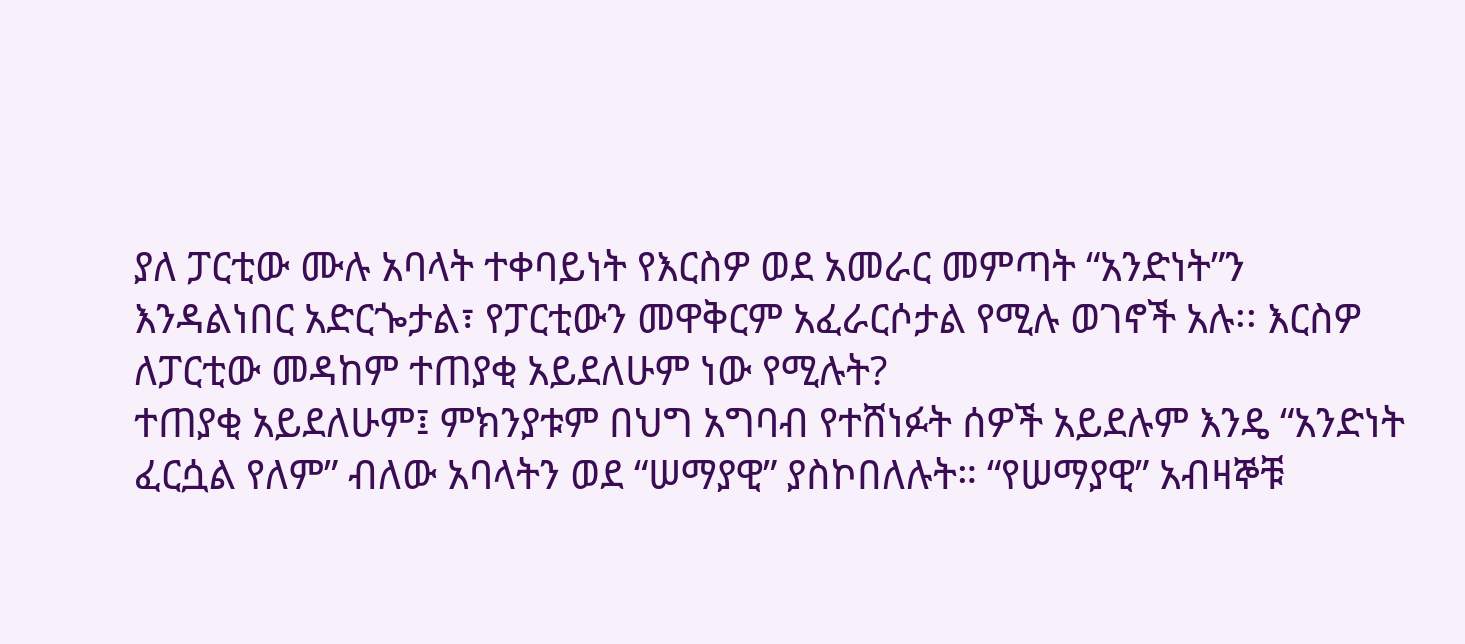ያለ ፓርቲው ሙሉ አባላት ተቀባይነት የእርስዎ ወደ አመራር መምጣት “አንድነት”ን እንዳልነበር አድርጐታል፣ የፓርቲውን መዋቅርም አፈራርሶታል የሚሉ ወገኖች አሉ፡፡ እርስዎ ለፓርቲው መዳከም ተጠያቂ አይደለሁም ነው የሚሉት?
ተጠያቂ አይደለሁም፤ ምክንያቱም በህግ አግባብ የተሸነፉት ሰዎች አይደሉም እንዴ “አንድነት ፈርሷል የለም” ብለው አባላትን ወደ “ሠማያዊ” ያስኮበለሉት። “የሠማያዊ” አብዛኞቹ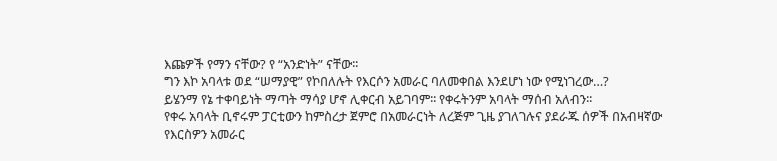እጩዎች የማን ናቸው? የ “አንድነት” ናቸው፡፡
ግን እኮ አባላቱ ወደ “ሠማያዊ” የኮበለሉት የእርሶን አመራር ባለመቀበል እንደሆነ ነው የሚነገረው…?
ይሄንማ የኔ ተቀባይነት ማጣት ማሳያ ሆኖ ሊቀርብ አይገባም፡፡ የቀሩትንም አባላት ማሰብ አለብን፡፡
የቀሩ አባላት ቢኖሩም ፓርቲውን ከምስረታ ጀምሮ በአመራርነት ለረጅም ጊዜ ያገለገሉና ያደራጁ ሰዎች በአብዛኛው የእርስዎን አመራር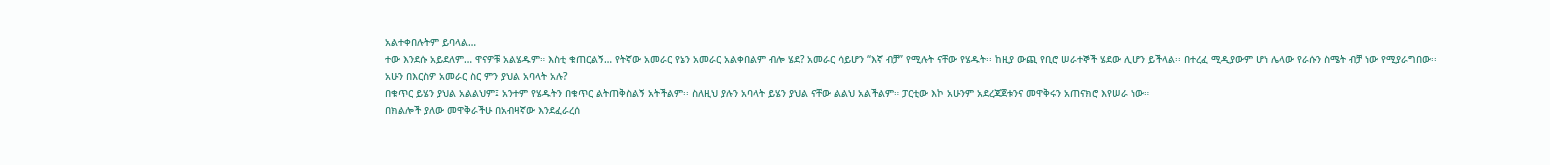አልተቀበሉትም ይባላል…
ተው እንደሱ አይደለም… ዋናዎቹ አልሄዱም። እስቲ ቁጠርልኝ… የትኛው አመራር የኔን አመራር አልቀበልም ብሎ ሄደ? አመራር ሳይሆን “እኛ ብቻ” የሚሉት ናቸው የሄዱት፡፡ ከዚያ ውጪ የቢሮ ሠራተኞች ሄደው ሊሆን ይችላል፡፡ በተረፈ ሚዲያውም ሆነ ሌላው የራሱን ስሜት ብቻ ነው የሚያራግበው፡፡
አሁን በእርስዎ አመራር ስር ምን ያህል አባላት አሉ?
በቁጥር ይሄን ያህል አልልህም፤ አንተም የሄዱትን በቁጥር ልትጠቅስልኝ አትችልም፡፡ ስለዚህ ያሉን አባላት ይሄን ያህል ናቸው ልልህ አልችልም። ፓርቲው እኮ አሁንም አደረጃጀቱንና መዋቅሩን አጠናክሮ እየሠራ ነው።
በክልሎች ያለው መዋቅራችሁ በአብዛኛው እንደፈራረሰ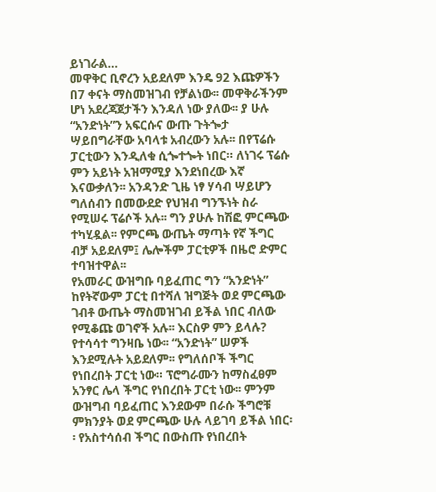ይነገራል…
መዋቅር ቢኖረን አይደለም እንዴ 92 እጩዎችን በ7 ቀናት ማስመዝገብ የቻልነው፡፡ መዋቅራችንም ሆነ አደረጃጀታችን እንዳለ ነው ያለው፡፡ ያ ሁሉ “አንድነት”ን አፍርሱና ውጡ ጉትጐታ ሣይበግራቸው አባላቱ አብረውን አሉ፡፡ በየፕሬሱ ፓርቲውን እንዲለቁ ሲጐተጐት ነበር። ለነገሩ ፕሬሱ ምን አይነት አዝማሚያ እንደነበረው እኛ እናውቃለን፡፡ አንዳንድ ጊዜ ነፃ ሃሳብ ሣይሆን ግለሰብን በመውደድ የህዝብ ግንኙነት ስራ የሚሠሩ ፕሬሶች አሉ፡፡ ግን ያሁሉ ከሽፎ ምርጫው ተካሂዷል፡፡ የምርጫ ውጤት ማጣት የኛ ችግር ብቻ አይደለም፤ ሌሎችም ፓርቲዎች በዜሮ ድምር ተባዝተዋል፡፡
የአመራር ውዝግቡ ባይፈጠር ግን “አንድነት” ከየትኛውም ፓርቲ በተሻለ ዝግጅት ወደ ምርጫው ገብቶ ውጤት ማስመዝገብ ይችል ነበር ብለው የሚቆጩ ወገኖች አሉ፡፡ እርስዎ ምን ይላሉ?
የተሳሳተ ግንዛቤ ነው፡፡ “አንድነት” ሠዎች እንደሚሉት አይደለም፡፡ የግለሰቦች ችግር የነበረበት ፓርቲ ነው። ፕሮግራሙን ከማስፈፀም አንፃር ሌላ ችግር የነበረበት ፓርቲ ነው፡፡ ምንም ውዝግብ ባይፈጠር እንደውም በራሱ ችግሮቹ ምክንያት ወደ ምርጫው ሁሉ ላይገባ ይችል ነበር፡፡ የአስተሳሰብ ችግር በውስጡ የነበረበት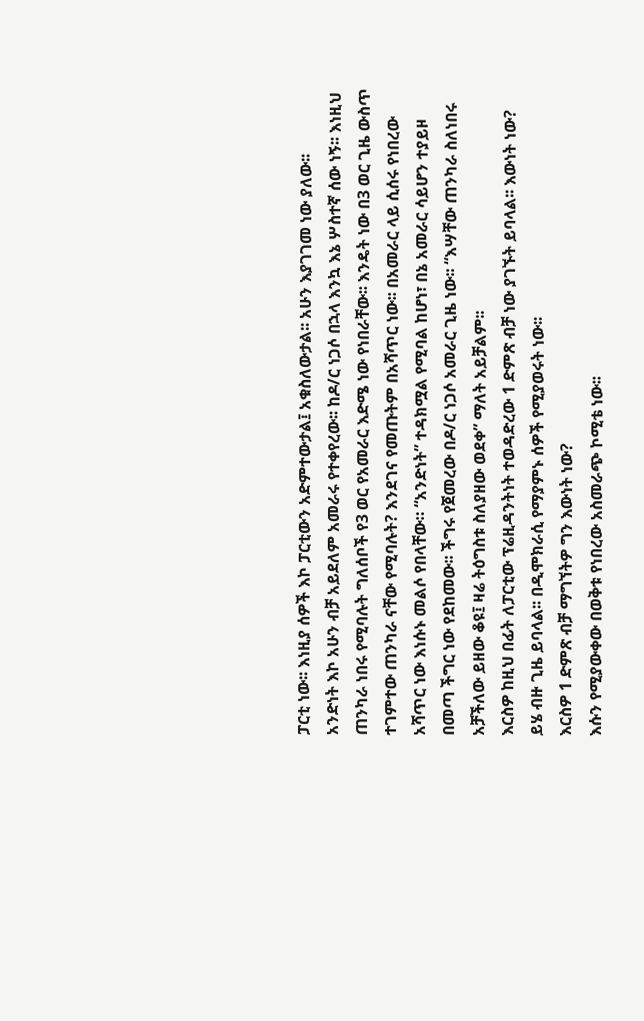ፓርቲ ነው፡፡ እነዚያ ሰዎች እኮ ፓርቲውን አድምተውታል፤ አቁስለውታል፡፡ አሁን እያገገመ ነው ያለው፡፡
አንድነት እኮ አሁን ብቻ አይደለም አመራሩ የተቀየረው፡፡ ከዶ/ር ነጋሶ በኋላ እንኳ እኔ ሦስተኛ ሰው ነኝ፡፡ እነዚህ ጠንካራ ነበሩ የሚባሉት ግለሰቦች የ3 ወር የአመራር እድሜ ነው የነበራቸው፡፡ እንዴት ነው በ3 ወር ጊዜ ውስጥ ተገምተው ጠንካራ ናቸው የሚባሉት? እንደገና የመጡትም በአሻጥር ነው፡፡ በአመራር ላይ ሲሰሩ የነበረው አሻጥር ነው እነሱኑ መልሶ የበላቸው። “አንድነት” ተዳክሟል የሚባል ከሆነ፣ በኔ አመራር ሳይሆን ተያይዞ በመጣ ችግር ነው የደከመው፡፡ ችግሩ የጀመረው በዶ/ር ነጋሶ አመራር ጊዜ ነው፡፡ “እሣቸው ጠንካራ ስለነበሩ  አቻችለው ይዘው ቆዩ፤ ዛሬ ትዕግስቱ ስለያዘው ወደቀ” ማለት አይቻልም፡፡
እርስዎ ከዚህ በፊት ለፓርቲው ፕሬዚዳንትነት ተወዳድረው 1 ድምጽ ብቻ ነው ያገኙት ይባላል፡፡ እውነት ነው?
ይሄ ብዙ ጊዜ ይባላል፡፡ በዲሞክራሲ የማያምኑ ሰዎች የሚያወሩት ነው፡፡
እርስዎ 1 ድምጽ ብቻ ማግኘትዎ ግን እውነት ነው?
እሱን የሚያውቀው በወቅቱ የነበረው አስመራጭ ኮሚቴ ነው፡፡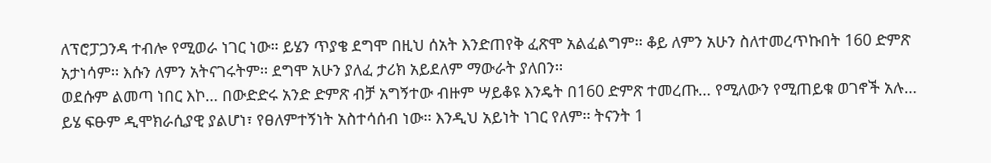ለፕሮፓጋንዳ ተብሎ የሚወራ ነገር ነው። ይሄን ጥያቄ ደግሞ በዚህ ሰአት እንድጠየቅ ፈጽሞ አልፈልግም፡፡ ቆይ ለምን አሁን ስለተመረጥኩበት 160 ድምጽ አታነሳም፡፡ እሱን ለምን አትናገሩትም፡፡ ደግሞ አሁን ያለፈ ታሪክ አይደለም ማውራት ያለበን፡፡
ወደሱም ልመጣ ነበር እኮ… በውድድሩ አንድ ድምጽ ብቻ አግኝተው ብዙም ሣይቆዩ እንዴት በ160 ድምጽ ተመረጡ… የሚለውን የሚጠይቁ ወገኖች አሉ…
ይሄ ፍፁም ዲሞክራሲያዊ ያልሆነ፣ የፀለምተኝነት አስተሳሰብ ነው፡፡ እንዲህ አይነት ነገር የለም፡፡ ትናንት 1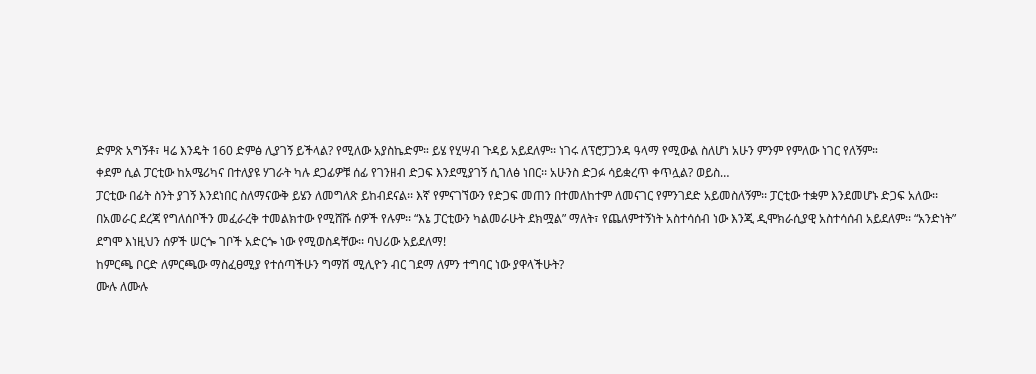ድምጽ አግኝቶ፣ ዛሬ እንዴት 160 ድምፅ ሊያገኝ ይችላል? የሚለው አያስኬድም። ይሄ የሂሣብ ጉዳይ አይደለም፡፡ ነገሩ ለፕሮፓጋንዳ ዓላማ የሚውል ስለሆነ አሁን ምንም የምለው ነገር የለኝም።
ቀደም ሲል ፓርቲው ከአሜሪካና በተለያዩ ሃገራት ካሉ ደጋፊዎቹ ሰፊ የገንዘብ ድጋፍ እንደሚያገኝ ሲገለፅ ነበር፡፡ አሁንስ ድጋፉ ሳይቋረጥ ቀጥሏል? ወይስ…
ፓርቲው በፊት ስንት ያገኝ እንደነበር ስለማናውቅ ይሄን ለመግለጽ ይከብደናል፡፡ እኛ የምናገኘውን የድጋፍ መጠን በተመለከተም ለመናገር የምንገደድ አይመስለኝም፡፡ ፓርቲው ተቋም እንደመሆኑ ድጋፍ አለው፡፡ በአመራር ደረጃ የግለሰቦችን መፈራረቅ ተመልክተው የሚሸሹ ሰዎች የሉም፡፡ “እኔ ፓርቲውን ካልመራሁት ደክሟል” ማለት፣ የጨለምተኝነት አስተሳሰብ ነው እንጂ ዲሞክራሲያዊ አስተሳሰብ አይደለም፡፡ “አንድነት” ደግሞ እነዚህን ሰዎች ሠርጐ ገቦች አድርጐ ነው የሚወስዳቸው፡፡ ባህሪው አይደለማ!
ከምርጫ ቦርድ ለምርጫው ማስፈፀሚያ የተሰጣችሁን ግማሽ ሚሊዮን ብር ገደማ ለምን ተግባር ነው ያዋላችሁት?
ሙሉ ለሙሉ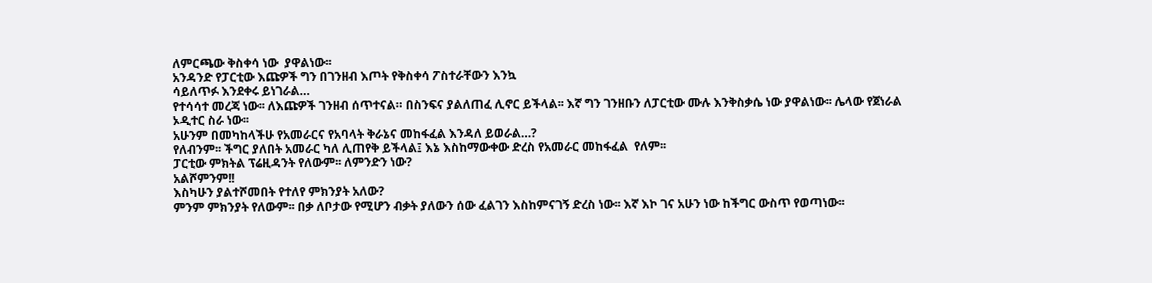ለምርጫው ቅስቀሳ ነው  ያዋልነው፡፡
አንዳንድ የፓርቲው እጩዎች ግን በገንዘብ እጦት የቅስቀሳ ፖስተራቸውን እንኳ
ሳይለጥፉ እንደቀሩ ይነገራል…
የተሳሳተ መረጃ ነው፡፡ ለእጩዎች ገንዘብ ሰጥተናል። በስንፍና ያልለጠፈ ሊኖር ይችላል፡፡ እኛ ግን ገንዘቡን ለፓርቲው ሙሉ እንቅስቃሴ ነው ያዋልነው፡፡ ሌላው የጀነራል ኦዲተር ስራ ነው፡፡
አሁንም በመካከላችሁ የአመራርና የአባላት ቅራኔና መከፋፈል እንዳለ ይወራል…?
የለብንም፡፡ ችግር ያለበት አመራር ካለ ሊጠየቅ ይችላል፤ እኔ እስከማውቀው ድረስ የአመራር መከፋፈል  የለም፡፡
ፓርቲው ምክትል ፕሬዚዳንት የለውም፡፡ ለምንድን ነው?
አልሾምንም!!
እስካሁን ያልተሾመበት የተለየ ምክንያት አለው?
ምንም ምክንያት የለውም፡፡ በቃ ለቦታው የሚሆን ብቃት ያለውን ሰው ፈልገን እስከምናገኝ ድረስ ነው፡፡ እኛ እኮ ገና አሁን ነው ከችግር ውስጥ የወጣነው፡፡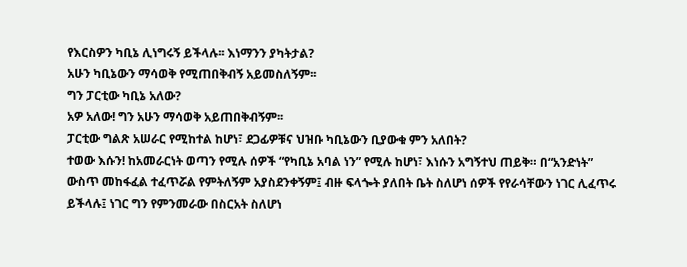የእርስዎን ካቢኔ ሊነግሩኝ ይችላሉ፡፡ እነማንን ያካትታል?
አሁን ካቢኔውን ማሳወቅ የሚጠበቅብኝ አይመስለኝም፡፡
ግን ፓርቲው ካቢኔ አለው?
አዎ አለው! ግን አሁን ማሳወቅ አይጠበቅብኝም፡፡
ፓርቲው ግልጽ አሠራር የሚከተል ከሆነ፣ ደጋፊዎቹና ህዝቡ ካቢኔውን ቢያውቁ ምን አለበት?
ተወው እሱን! ከአመራርነት ወጣን የሚሉ ሰዎች “የካቢኔ አባል ነን” የሚሉ ከሆነ፣ እነሱን አግኝተህ ጠይቅ። በ“አንድነት” ውስጥ መከፋፈል ተፈጥሯል የምትለኝም አያስደንቀኝም፤ ብዙ ፍላጐት ያለበት ቤት ስለሆነ ሰዎች የየራሳቸውን ነገር ሊፈጥሩ ይችላሉ፤ ነገር ግን የምንመራው በስርአት ስለሆነ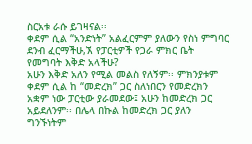ስርአቱ ራሱ ይገዛናል፡፡
ቀደም ሲል “አንድነት” አልፈርምም ያለውን የስነ ምግባር ደንብ ፈርማችሁ,ኧ የፓርቲዎች የጋራ ምክር ቤት የመግባት እቅድ አላችሁ?
አሁን እቅድ አለን የሚል መልስ የለኝም፡፡ ምክንያቱም ቀደም ሲል ከ “መድረክ” ጋር ስለነበርን የመድረክን አቋም ነው ፓርቲው ያራመደው፤ አሁን ከመድረክ ጋር አይደለንም፡፡ በሌላ በኩል ከመድረክ ጋር ያለን ግንኙነትም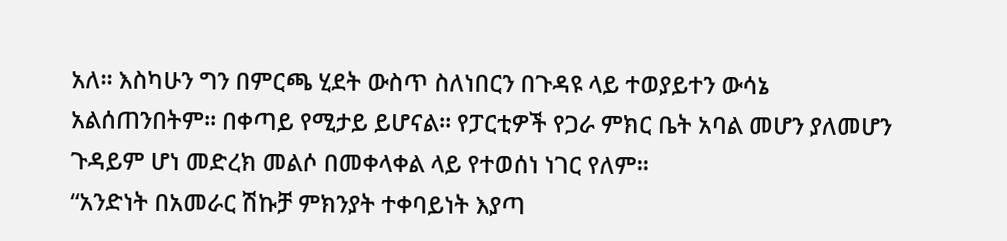አለ፡፡ እስካሁን ግን በምርጫ ሂደት ውስጥ ስለነበርን በጉዳዩ ላይ ተወያይተን ውሳኔ አልሰጠንበትም። በቀጣይ የሚታይ ይሆናል። የፓርቲዎች የጋራ ምክር ቤት አባል መሆን ያለመሆን ጉዳይም ሆነ መድረክ መልሶ በመቀላቀል ላይ የተወሰነ ነገር የለም፡፡
“አንድነት በአመራር ሽኩቻ ምክንያት ተቀባይነት እያጣ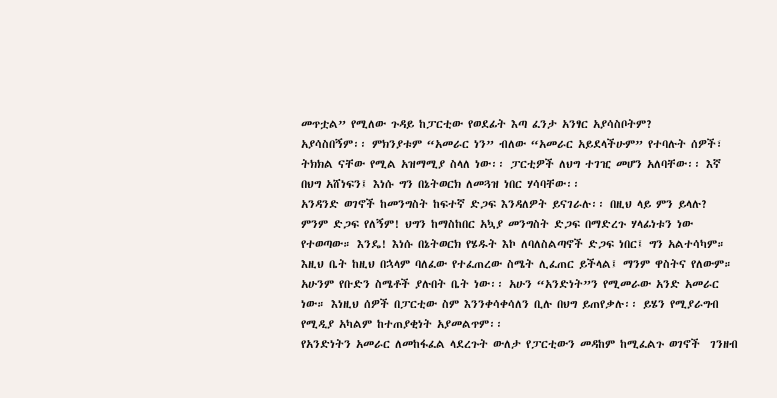መጥቷል” የሚለው ጉዳይ ከፓርቲው የወደፊት እጣ ፈንታ አንፃር አያሳስቦትም?
አያሳስበኝም፡፡ ምክንያቱም “አመራር ነን” ብለው “አመራር አይደላችሁም” የተባሉት ሰዎች፣ ትክክል ናቸው የሚል አዝማሚያ ስላለ ነው፡፡ ፓርቲዎች ለህግ ተገዢ መሆን አለባቸው፡፡ እኛ በህግ አሸነፍን፤ እነሱ ግን በኔትወርክ ለመጓዝ ነበር ሃሳባቸው፡፡
አንዳንድ ወገኖች ከመንግስት ከፍተኛ ድጋፍ እንዳለዎት ይናገራሉ፡፡ በዚህ ላይ ምን ይላሉ?
ምንም ድጋፍ የለኝም! ህግን ከማስከበር አኳያ መንግስት ድጋፍ በማድረጉ ሃላፊነቱን ነው የተወጣው። እንዴ! እነሱ በኔትወርክ የሄዱት እኮ ለባለስልጣኖች ድጋፍ ነበር፤ ግን አልተሳካም። እዚህ ቤት ከዚህ በኋላም ባለፈው የተፈጠረው ስሜት ሊፈጠር ይችላል፤ ማንም ዋስትና የለውም። አሁንም የቡድን ስሜቶች ያሉበት ቤት ነው፡፡ አሁን “አንድነት”ን የሚመራው አንድ አመራር ነው። እነዚህ ሰዎች በፓርቲው ስም እንንቀሳቀሳለን ቢሉ በህግ ይጠየቃሉ፡፡ ይሄን የሚያራግብ የሚዲያ አካልም ከተጠያቂነት አያመልጥም፡፡
የአንድነትን አመራር ለመከፋፈል ላደረጉት ውለታ የፓርቲውን መዳከም ከሚፈልጉ ወገኖች  ገንዘብ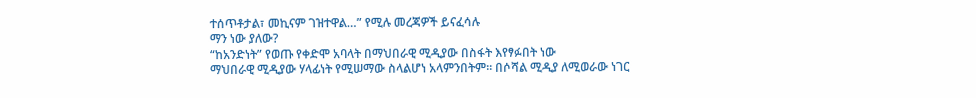ተሰጥቶታል፣ መኪናም ገዝተዋል…” የሚሉ መረጃዎች ይናፈሳሉ
ማን ነው ያለው?
“ከአንድነት” የወጡ የቀድሞ አባላት በማህበራዊ ሚዲያው በስፋት እየፃፉበት ነው
ማህበራዊ ሚዲያው ሃላፊነት የሚሠማው ስላልሆነ አላምንበትም፡፡ በሶሻል ሚዲያ ለሚወራው ነገር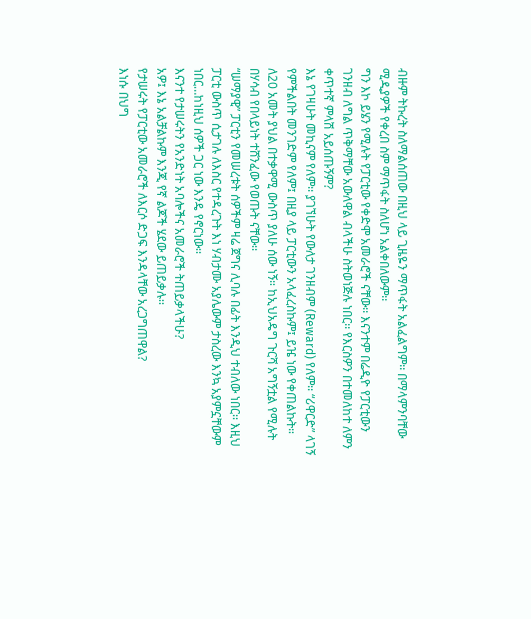ብዙም ትኩረት ስለማልሰጠው በዚህ ላይ ጊዜዬን ማጥፋት አልፈልግም፡፡ በማላምንባቸው ሚዲያዎች የቀረበ ስም ማጥፋት ስለሆነ አልቀበለውም፡፡
ግን እኮ ይሄን የሚሉት የፓርቲው የቀድሞ አመራሮች ናቸው፡፡ እናንተም በሬዲዮ የፓርቲውን ገንዘብ ለግል ጥቅማቸው አውለዋል ብላችሁ ስትወነጅሉ ነበር፡፡ የእርስዎን በተመለከተ ለምን ቀጥተኛ ምላሽ አይሰጡኝም?
እኔ የገዛሁት መኪናም የለም፡፡ ያገኘሁት የውለታ ገንዘብም (Reward) የለም፡፡ “ሪዋርድ” ላገኝ የምችልበት መንገድም የለም፤ በዚያ ላይ ፓርቲውን አላፈረስኩም፤ ይዤ ነው የቀጠልኩት።
ለ20 አመት ያህል በተቃዋሚ ውስጥ ያለሁ ሰው ነኝ። ከኢህአዴግ ጉርሻ አግኝቷል የሚሉት  በሃሳብ የበላይነት ተሸንፈው የወጡት ናቸው፡፡
“ሠማያዊ” ፓርቲን የመሠረቱት ሰዎችም ዛሬ ጀግና ሊባሉ በፊት እንዲህ ተብለው ነበር፡፡ እዚህ ፓርቲ ውስጥ ሲታገሉ ለእስር የተዳረጉት እነ ሃብታሙ አያሌውም ታስረው እንኳ አያምኗቸውም ነበር…ከነዚህ ሰዎች ጋር ነው እንዴ የኖርነው፡፡
እናንተ የታሠሩትን የአንድነት አባሎችና አመራሮች ትጠይቃላችሁ?
አዎ፤ እኔ አልቻልኩም እንጂ የኛ ልጆች ሄደው ይጠይቃሉ፡፡
የታሠሩት የፓርቲው አመራሮች ለእርሶ ድጋፍ እንዳላቸው አረጋግጠዋል?
እነሱ በህግ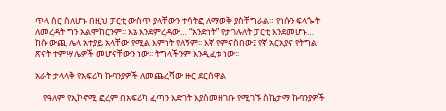ጥላ ስር ስለሆኑ በዚህ ፓርቲ ውስጥ ያላቸውን ተሳትፎ ለማወቅ ያስቸግራል። የነሱን ፍላጐት ለመረዳት ግን አልሞከርንም፡፡ እኔ እንደምረዳው… “አንድነት” የታገሉለት ፓርቲ እንደመሆኑ… ከሱ ውጪ ሌላ አተያይ አላቸው የሚል እምነት የለኝም፡፡ እኛ የምናስበው፤ የኛ አርአያና የትግል ጽናት ተምሣሌዎች መሆናቸውን ነው፡፡ ትግላችንም እንዲፈቱ ነው፡፡

አራት ታላላቅ የአፍሪካ ኩባንያዎች ለመጨረሻው ዙር ደርሰዋል

    የዓለም የኢኮኖሚ ፎረም በአፍሪካ ፈጣን እድገት እያስመዘገቡ የሚገኙ ስኬታማ ኩባንያዎች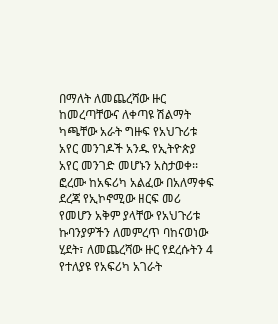በማለት ለመጨረሻው ዙር ከመረጣቸውና ለቀጣዩ ሽልማት ካጫቸው አራት ግዙፍ የአህጉሪቱ አየር መንገዶች አንዱ የኢትዮጵያ አየር መንገድ መሆኑን አስታወቀ፡፡
ፎረሙ ከአፍሪካ አልፈው በአለማቀፍ ደረጃ የኢኮኖሚው ዘርፍ መሪ የመሆን አቅም ያላቸው የአህጉሪቱ ኩባንያዎችን ለመምረጥ ባከናወነው ሂደት፣ ለመጨረሻው ዙር የደረሱትን 4 የተለያዩ የአፍሪካ አገራት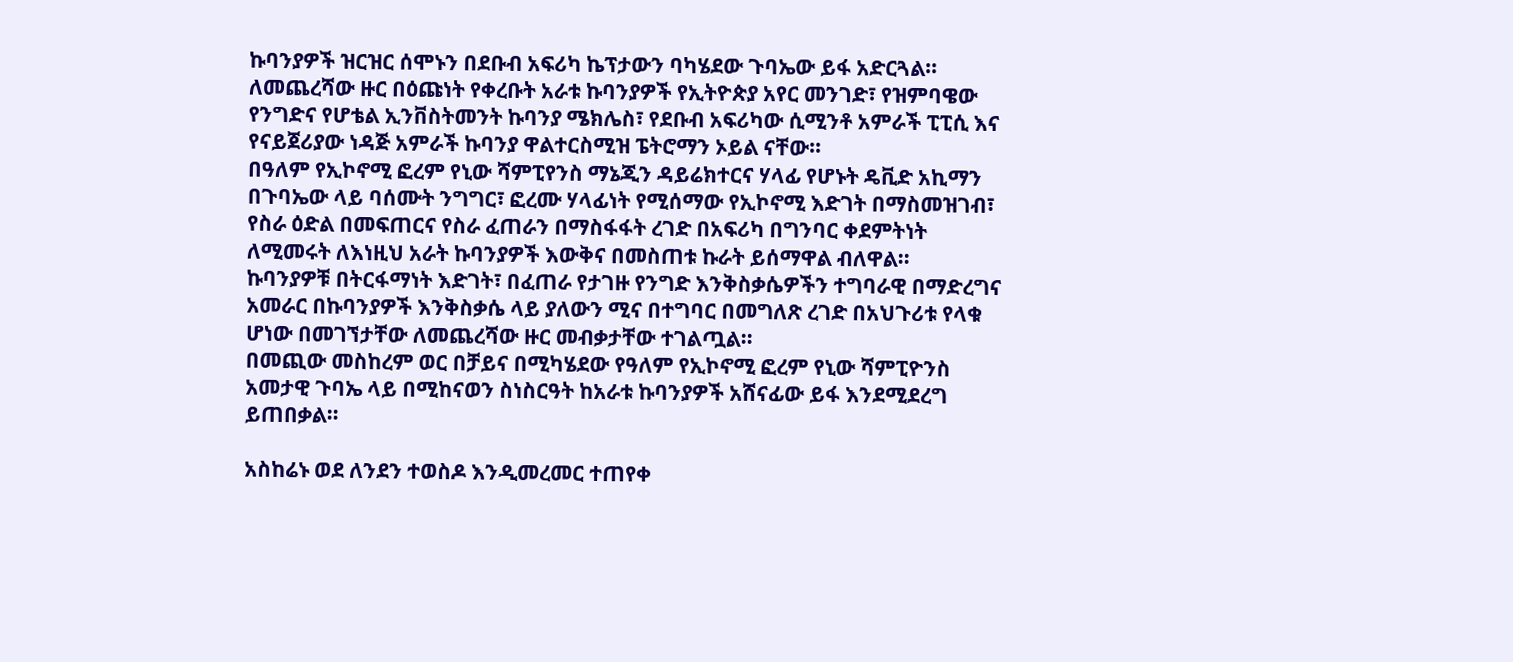ኩባንያዎች ዝርዝር ሰሞኑን በደቡብ አፍሪካ ኬፕታውን ባካሄደው ጉባኤው ይፋ አድርጓል፡፡ ለመጨረሻው ዙር በዕጩነት የቀረቡት አራቱ ኩባንያዎች የኢትዮጵያ አየር መንገድ፣ የዝምባዌው የንግድና የሆቴል ኢንቨስትመንት ኩባንያ ሜክሌስ፣ የደቡብ አፍሪካው ሲሚንቶ አምራች ፒፒሲ እና የናይጀሪያው ነዳጅ አምራች ኩባንያ ዋልተርስሚዝ ፔትሮማን ኦይል ናቸው፡፡
በዓለም የኢኮኖሚ ፎረም የኒው ሻምፒየንስ ማኔጂን ዳይሬክተርና ሃላፊ የሆኑት ዴቪድ አኪማን በጉባኤው ላይ ባሰሙት ንግግር፣ ፎረሙ ሃላፊነት የሚሰማው የኢኮኖሚ እድገት በማስመዝገብ፣ የስራ ዕድል በመፍጠርና የስራ ፈጠራን በማስፋፋት ረገድ በአፍሪካ በግንባር ቀደምትነት ለሚመሩት ለእነዚህ አራት ኩባንያዎች እውቅና በመስጠቱ ኩራት ይሰማዋል ብለዋል፡፡
ኩባንያዎቹ በትርፋማነት እድገት፣ በፈጠራ የታገዙ የንግድ እንቅስቃሴዎችን ተግባራዊ በማድረግና አመራር በኩባንያዎች እንቅስቃሴ ላይ ያለውን ሚና በተግባር በመግለጽ ረገድ በአህጉሪቱ የላቁ ሆነው በመገኘታቸው ለመጨረሻው ዙር መብቃታቸው ተገልጧል፡፡
በመጪው መስከረም ወር በቻይና በሚካሄደው የዓለም የኢኮኖሚ ፎረም የኒው ሻምፒዮንስ አመታዊ ጉባኤ ላይ በሚከናወን ስነስርዓት ከአራቱ ኩባንያዎች አሸናፊው ይፋ እንደሚደረግ ይጠበቃል።

አስከሬኑ ወደ ለንደን ተወስዶ እንዲመረመር ተጠየቀ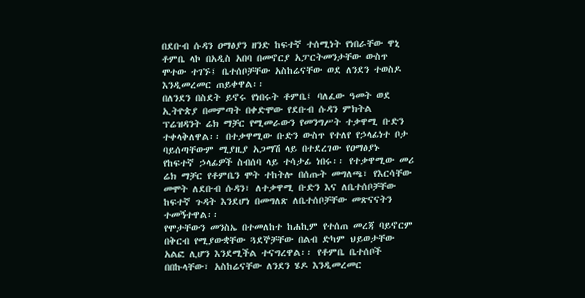በደቡብ ሱዳን ዐማፅያን ዘንድ ከፍተኛ ተሰሚነት የነበራቸው ዋኒ ቶምቤ ላኮ በአዲስ አበባ በመኖርያ አፓርትመንታቸው ውስጥ ሞተው ተገኙ፤ ቤተሰቦቻቸው አስከሬናቸው ወደ ለንደን ተወስዶ እንዲመረመር ጠይቀዋል፡፡
በለንደን በስደት ይኖሩ የነበሩት ቶምቤ፤ ባለፈው ዓመት ወደ ኢትዮጵያ በመምጣት በቀድሞው የደቡብ ሱዳን ምክትል ፕሬዝዳንት ሬክ ማቻር የሚመራውን የመንግሥት ተቃዋሚ ቡድን ተቀላቅለዋል፡፡ በተቃዋሚው ቡድን ውስጥ የተለየ የኃላፊነተ ቦታ ባይሰጣቸውም ሚያዚያ አጋማሽ ላይ በተደረገው የዐማፅያኑ የከፍተኛ ኃላፊዎች ስብሰባ ላይ ተሳታፊ ነበሩ፡፡ የተቃዋሚው መሪ ሬክ ማቻር የቶምቤን ሞት ተከትሎ በሰጡት መግለጫ፣ የእርሳቸው መሞት ለደቡብ ሱዳን፣ ለተቃዋሚ ቡድን እና ለቤተሰቦቻቸው ከፍተኛ ጉዳት እንደሆነ በመግለጽ ለቤተሰቦቻቸው መጽናናትን ተመኝተዋል፡፡
የሞታቸውን መንስኤ በተመለከተ ከሐኪም የተሰጠ መረጃ ባይኖርም በቅርብ የሚያውቋቸው ጓደኞቻቸው በልብ ድካም ህይወታቸው አልፎ ሊሆን እንደሚችል ተናግረዋል፡፡ የቶምቤ ቤተሰቦች በበኩላቸው፣ አስከሬናቸው ለንደን ሄዶ እንዲመረመር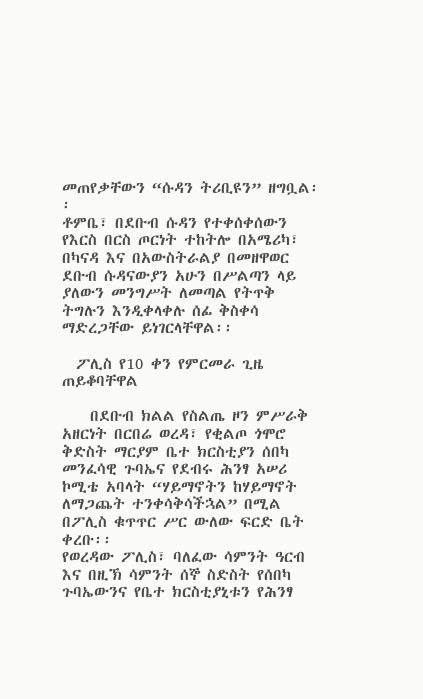መጠየቃቸውን “ሱዳን ትሪቢዩን” ዘግቧል፡፡
ቶምቤ፣ በደቡብ ሱዳን የተቀሰቀሰውን የእርስ በርስ ጦርነት ተከትሎ በአሜሪካ፣ በካናዳ እና በአውስትራልያ በመዘዋወር ደቡብ ሱዳናውያን አሁን በሥልጣን ላይ ያለውን መንግሥት ለመጣል የትጥቅ ትግሉን እንዲቀላቀሉ ሰፊ ቅስቀሳ ማድረጋቸው ይነገርላቸዋል፡፡

  ፖሊስ የ10 ቀን የምርመራ ጊዜ ጠይቆባቸዋል

    በደቡብ ክልል የስልጤ ዞን ምሥራቅ አዘርነት በርበሬ ወረዳ፣ የቂልጦ ጎሞሮ ቅድስት ማርያም ቤተ ክርስቲያን ሰበካ መንፈሳዊ ጉባኤና የደብሩ ሕንፃ አሠሪ ኮሚቴ አባላት “ሃይማኖትን ከሃይማኖት ለማጋጨት ተንቀሳቅሳችኋል” በሚል በፖሊስ ቁጥጥር ሥር ውለው ፍርድ ቤት ቀረቡ፡፡
የወረዳው ፖሊስ፣ ባለፈው ሳምንት ዓርብ እና በዚኽ ሳምንት ሰኞ ስድስት የሰበካ ጉባኤውንና የቤተ ክርስቲያኒቱን የሕንፃ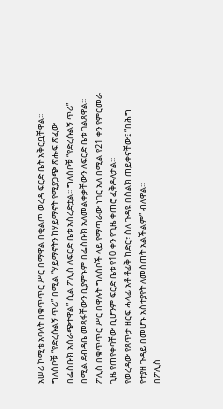አሠሪ ኮሚቴ አባላት በቁጥጥር ሥር በማዋል በቂልጦ ወረዳ ፍርድ ቤት አቅርቧቸዋል፡፡
ግለሰቦቹ “የድረሱልኝ ጥሪ” በሚል “ሃይማኖትን ከሃይማኖት የሚያጋጭ ጽሑፍ ጽፈው በፌስቡክ አሰራጭተዋል” ሲል ፖሊስ ለፍርድ ቤቱ አስረድቷል፡፡ ግለሰቦቹ “የድረሱልኝ ጥሪ”  በሚል ደብዳቤ መጻፋቸውን ቢያምኑም በፌስቡክ አለመልቀቃቸውን ለፍርድ ቤቱ ገልጸዋል፡፡ ፖሊስ በቁጥጥር ሥር በዋሉት ግለሰቦች ላይ የማጣራው ነገር አለ በሚል የ21 ቀን የምርመራ ጊዜ የጠየቀባቸው ቢሆንም ፍርድ ቤቱ የ10 ቀን የጊዜ ቀጠሮ ፈቅዶለታል፡፡
የወረዳው የጸጥታ ዘርፍ ሓላፊ አቶ ቶፊቅ ከድር፣ ስለ ጉዳዩ በስልክ ጠይቀናቸው፤ “በሕግ የተያዘ ጉዳይ በመሆኑ አስተያየት ለመስጠት አልችልም” ብለዋል፡፡
በፖሊስ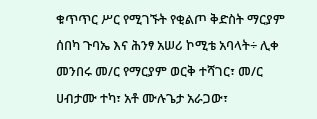ቁጥጥር ሥር የሚገኙት የቂልጦ ቅድስት ማርያም ሰበካ ጉባኤ እና ሕንፃ አሠሪ ኮሚቴ አባላት÷ ሊቀ መንበሩ መ/ር የማርያም ወርቅ ተሻገር፣ መ/ር ሀብታሙ ተካ፣ አቶ ሙሉጌታ አራጋው፣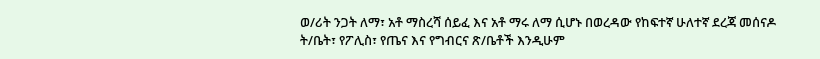ወ/ሪት ንጋት ለማ፣ አቶ ማስረሻ ሰይፈ እና አቶ ማሩ ለማ ሲሆኑ በወረዳው የከፍተኛ ሁለተኛ ደረጃ መሰናዶ ት/ቤት፣ የፖሊስ፣ የጤና እና የግብርና ጽ/ቤቶች እንዲሁም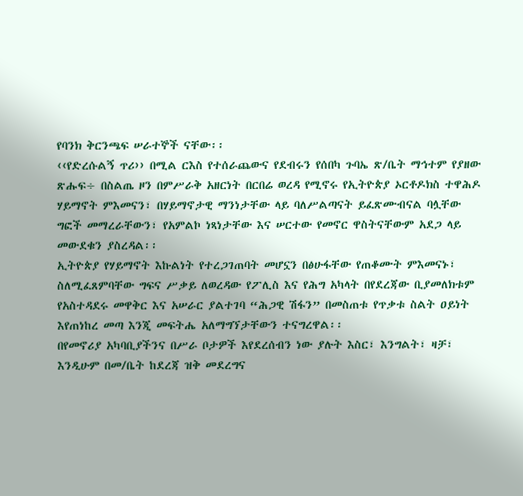የባንክ ቅርንጫፍ ሠራተኞች ናቸው፡፡
‹‹የድረሱልኝ ጥሪ›› በሚል ርእስ የተሰራጨውና የደብሩን የሰበካ ጉባኤ ጽ/ቤት ማኅተም የያዘው ጽሑፍ÷ በስልጤ ዞን በምሥራቅ አዘርነት በርበሬ ወረዳ የሚኖሩ የኢትዮጵያ ኦርቶዶክስ ተዋሕዶ ሃይማኖት ምእመናን፣ በሃይማኖታዊ ማንነታቸው ላይ ባለሥልጣናት ይፈጽሙብናል ባሏቸው ግፎች መማረራቸውን፣ የአምልኮ ነጻነታቸው እና ሠርተው የመኖር ዋስትናቸውም አደጋ ላይ መውደቁን ያስረዳል፡፡
ኢትዮጵያ የሃይማኖት እኩልነት የተረጋገጠባት መሆኗን በፅሁፋቸው የጠቆሙት ምእመናኑ፣ ስለሚፈጸምባቸው ግፍና ሥቃይ ለወረዳው የፖሊስ እና የሕግ አካላት በየደረጃው ቢያመለክቱም የአስተዳደሩ መዋቅር እና አሠራር ያልተገባ “ሕጋዊ ሽፋን” በመስጠቱ የጥቃቱ ስልት ዐይነት እየጠነከረ መጣ እንጂ መፍትሔ አለማግኘታቸውን ተናግረዋል፡፡
በየመኖሪያ አካባቢያችንና በሥራ ቦታዎች እየደረሰብን ነው ያሉት እስር፣ እንግልት፣ ዛቻ፣ እንዲሁም በመ/ቤት ከደረጃ ዝቅ መደረግና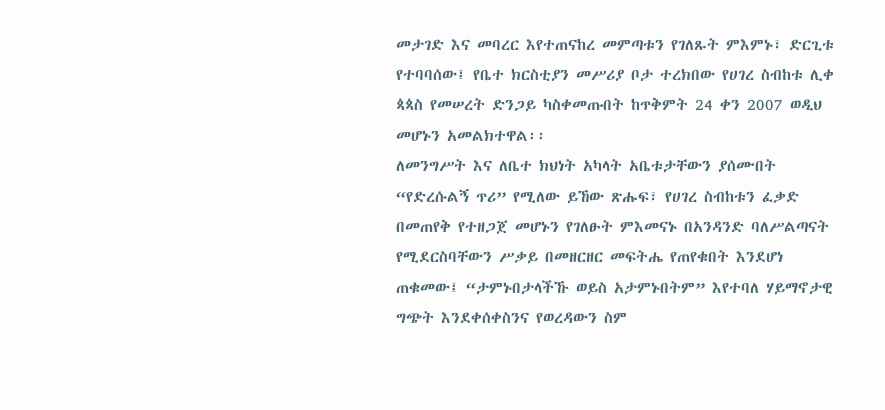መታገድ እና መባረር እየተጠናከረ መምጣቱን የገለጹት ምእምኑ፣ ድርጊቱ የተባባሰው፤ የቤተ ክርስቲያን መሥሪያ ቦታ ተረክበው የሀገረ ስብከቱ ሊቀ ጳጳስ የመሠረት ድንጋይ ካስቀመጡበት ከጥቅምት 24 ቀን 2007 ወዲህ መሆኑን አመልክተዋል፡፡
ለመንግሥት እና ለቤተ ክህነት አካላት አቤቱታቸውን ያሰሙበት “የድረሱልኝ ጥሪ” የሚለው ይኸው ጽሑፍ፣ የሀገረ ስብከቱን ፈቃድ በመጠየቅ የተዘጋጀ መሆኑን የገለፁት ምእመናኑ በአንዳንድ ባለሥልጣናት የሚደርስባቸውን ሥቃይ በመዘርዘር መፍትሔ የጠየቁበት እንደሆነ ጠቁመው፤ “ታምኑበታላችኹ ወይስ አታምኑበትም” እየተባለ ሃይማኖታዊ ግጭት እንደቀሰቀስንና የወረዳውን ስም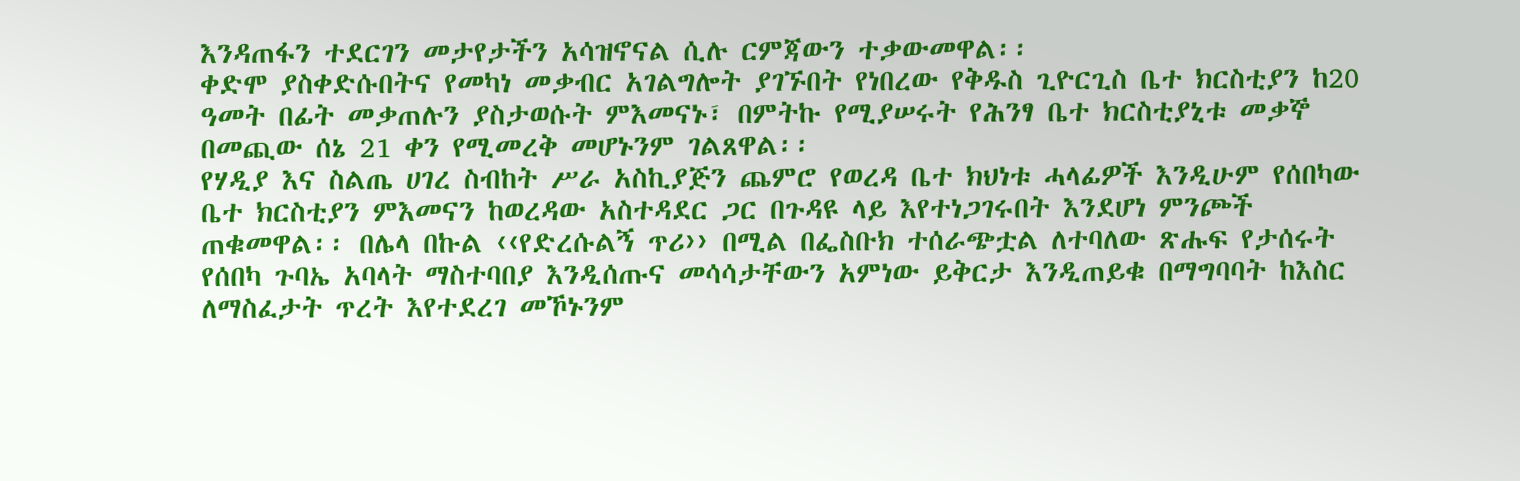እንዳጠፋን ተደርገን መታየታችን አሳዝኖናል ሲሉ ርምጃውን ተቃውመዋል፡፡
ቀድሞ ያስቀድሱበትና የመካነ መቃብር አገልግሎት ያገኙበት የነበረው የቅዱስ ጊዮርጊስ ቤተ ክርስቲያን ከ20 ዓመት በፊት መቃጠሉን ያስታወሱት ምእመናኑ፣ በምትኩ የሚያሠሩት የሕንፃ ቤተ ክርስቲያኒቱ መቃኞ በመጪው ሰኔ 21 ቀን የሚመረቅ መሆኑንም ገልጸዋል፡፡
የሃዲያ እና ስልጤ ሀገረ ስብከት ሥራ አስኪያጅን ጨምሮ የወረዳ ቤተ ክህነቱ ሓላፊዎች እንዲሁም የሰበካው ቤተ ክርስቲያን ምእመናን ከወረዳው አስተዳደር ጋር በጉዳዩ ላይ እየተነጋገሩበት እንደሆነ ምንጮች ጠቁመዋል፡፡ በሌላ በኩል ‹‹የድረሱልኝ ጥሪ›› በሚል በፌስቡክ ተሰራጭቷል ለተባለው ጽሑፍ የታሰሩት የሰበካ ጉባኤ አባላት ማስተባበያ እንዲሰጡና መሳሳታቸውን አምነው ይቅርታ እንዲጠይቁ በማግባባት ከእስር ለማስፈታት ጥረት እየተደረገ መኾኑንም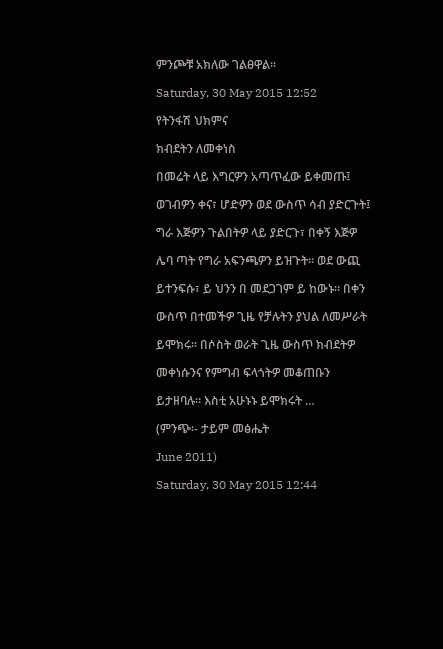ምንጮቹ አክለው ገልፀዋል፡፡

Saturday, 30 May 2015 12:52

የትንፋሽ ህክምና

ክብደትን ለመቀነስ

በመሬት ላይ እግርዎን አጣጥፈው ይቀመጡ፤

ወገብዎን ቀና፣ ሆድዎን ወደ ውስጥ ሳብ ያድርጉት፤

ግራ እጅዎን ጉልበትዎ ላይ ያድርጉ፣ በቀኝ እጅዎ

ሌባ ጣት የግራ አፍንጫዎን ይዝጉት፡፡ ወደ ውጪ

ይተንፍሱ፣ ይ ህንን በ መደጋገም ይ ከውኑ። በቀን

ውስጥ በተመችዎ ጊዜ የቻሉትን ያህል ለመሥራት

ይሞክሩ፡፡ በሶስት ወራት ጊዜ ውስጥ ክብደትዎ

መቀነሱንና የምግብ ፍላጎትዎ መቆጠቡን

ይታዘባሉ። እስቲ አሁኑኑ ይሞክሩት …

(ምንጭ፡- ታይም መፅሔት

June 2011)

Saturday, 30 May 2015 12:44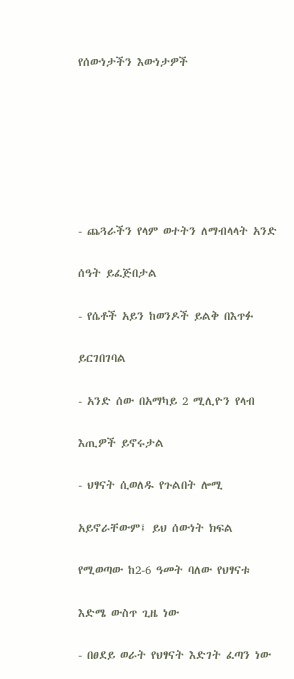የሰውነታችን እውነታዎች







- ጨጓራችን የላም ወተትን ለማብላላት አንድ

ሰዓት ይፈጅበታል

- የሴቶች አይን ከወንዶች ይልቅ በእጥፉ

ይርገበገባል

- አንድ ሰው በአማካይ 2 ሚሊዮን የላብ

እጢዎች ይኖሩታል

- ህፃናት ሲወለዱ የጉልበት ሎሚ

አይኖራቸውም፤ ይህ ሰውነት ክፍል

የሚወጣው ከ2-6 ዓመት ባለው የህፃናቱ

እድሜ ውስጥ ጊዜ ነው

- በፀደይ ወራት የህፃናት እድገት ፈጣን ነው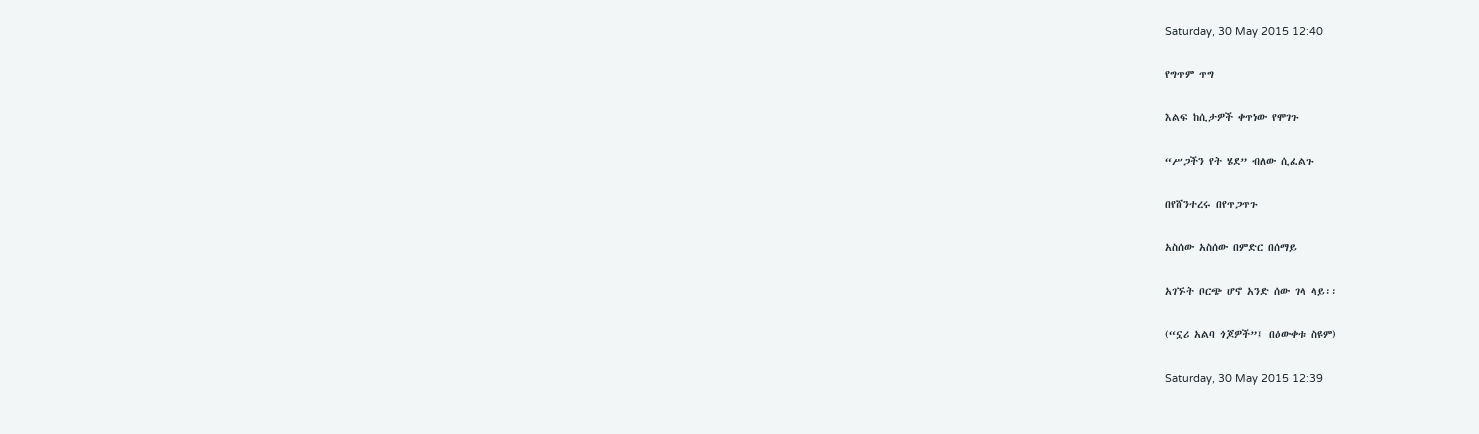Saturday, 30 May 2015 12:40

የግጥም ጥግ

እልፍ ከሲታዎች ቀጥነው የሞገጉ

“ሥጋችን የት ሄደ” ብለው ሲፈልጉ

በየሸንተረሩ በየጥጋጥጉ

አስሰው አስሰው በምድር በሰማይ

አገኙት ቦርጭ ሆኖ አንድ ሰው ገላ ላይ፡፡

(“ኗሪ አልባ ጎጆዎች”፤ በዕውቀቱ ስዩም)

Saturday, 30 May 2015 12:39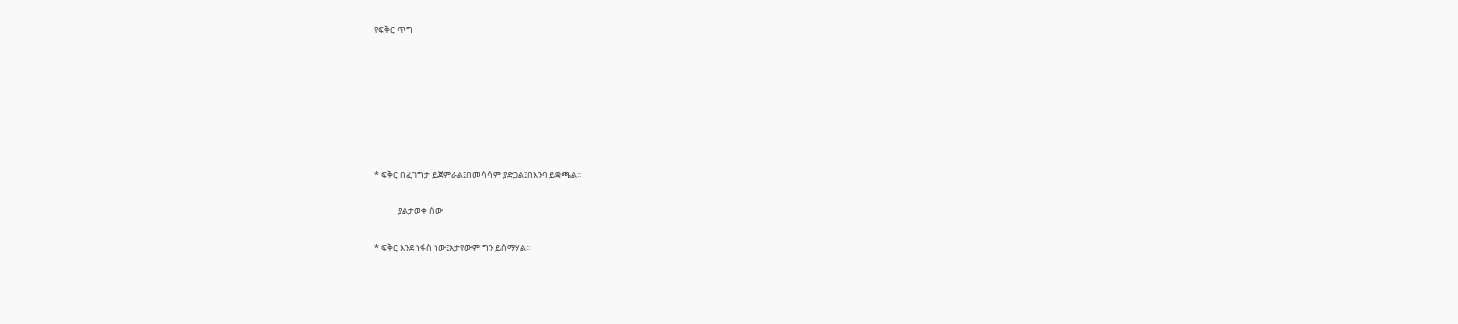የፍቅር ጥግ







* ፍቅር በፈገግታ ይጀምራል፤በመሳሳም ያድጋል፤በእንባ ይቋጫል፡፡

            ያልታወቀ ሰው

* ፍቅር እንደ ነፋስ ነው፤አታየውም ግን ይሰማሃል፡፡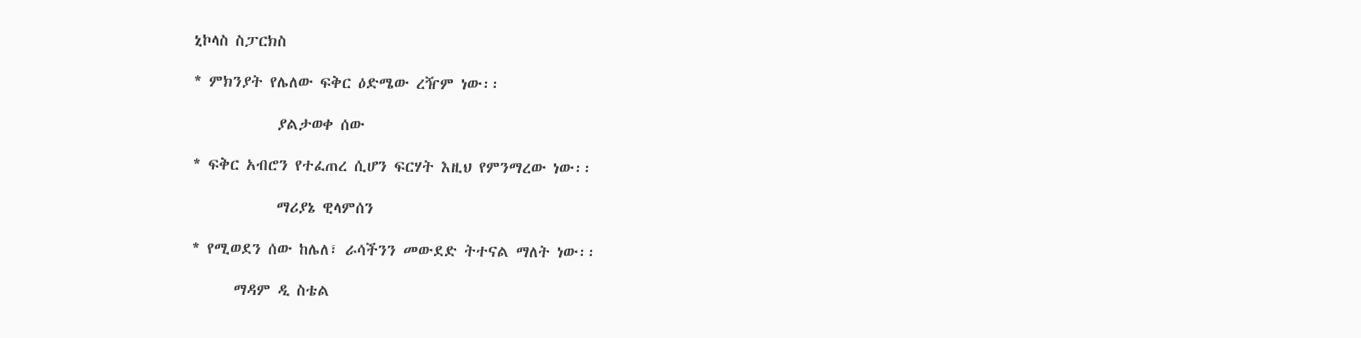ኒኮላስ ስፓርክስ

* ምክንያት የሌለው ፍቅር ዕድሜው ረዥም ነው፡፡

            ያልታወቀ ሰው

* ፍቅር አብሮን የተፈጠረ ሲሆን ፍርሃት እዚህ የምንማረው ነው፡፡

            ማሪያኔ ዊላምሰን

* የሚወደን ሰው ከሌለ፣ ራሳችንን መውደድ ትተናል ማለት ነው፡፡

      ማዳም ዲ ስቴል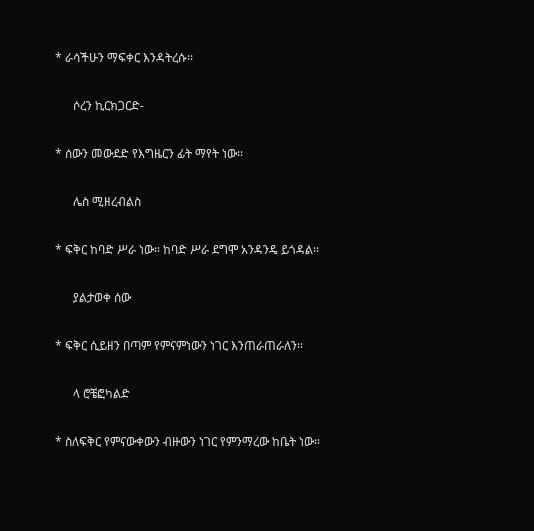* ራሳችሁን ማፍቀር እንዳትረሱ፡፡

      ሶረን ኪርክጋርድ-

* ሰውን መውደድ የእግዜርን ፊት ማየት ነው፡፡

      ሌስ ሚዘረብልስ

* ፍቅር ከባድ ሥራ ነው፡፡ ከባድ ሥራ ደግሞ አንዳንዴ ይጎዳል፡፡

      ያልታወቀ ሰው

* ፍቅር ሲይዘን በጣም የምናምነውን ነገር እንጠራጠራለን፡፡

      ላ ሮቼፎካልድ

* ስለፍቅር የምናውቀውን ብዙውን ነገር የምንማረው ከቤት ነው፡፡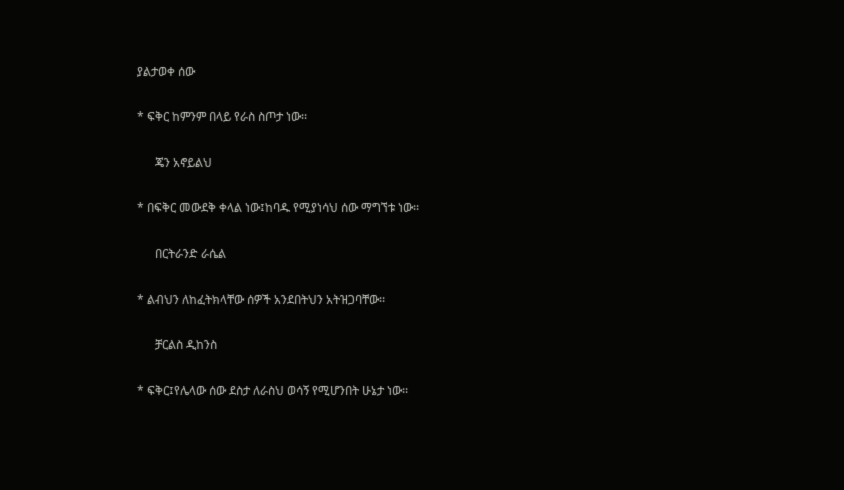ያልታወቀ ሰው

* ፍቅር ከምንም በላይ የራስ ስጦታ ነው፡፡

      ጄን አኖይልህ

* በፍቅር መውደቅ ቀላል ነው፤ከባዱ የሚያነሳህ ሰው ማግኘቱ ነው፡፡

      በርትራንድ ራሴል

* ልብህን ለከፈትክላቸው ሰዎች አንደበትህን አትዝጋባቸው፡፡

      ቻርልስ ዲከንስ

* ፍቅር፤የሌላው ሰው ደስታ ለራስህ ወሳኝ የሚሆንበት ሁኔታ ነው፡፡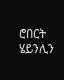ሮበርት ሄይንሊን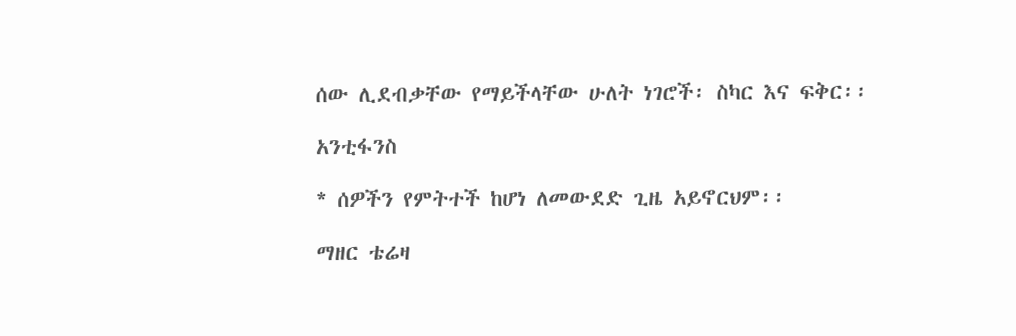ሰው ሊደብቃቸው የማይችላቸው ሁለት ነገሮች፡ ስካር እና ፍቅር፡፡

አንቲፋንስ

* ሰዎችን የምትተች ከሆነ ለመውደድ ጊዜ አይኖርህም፡፡

ማዘር ቴሬዛ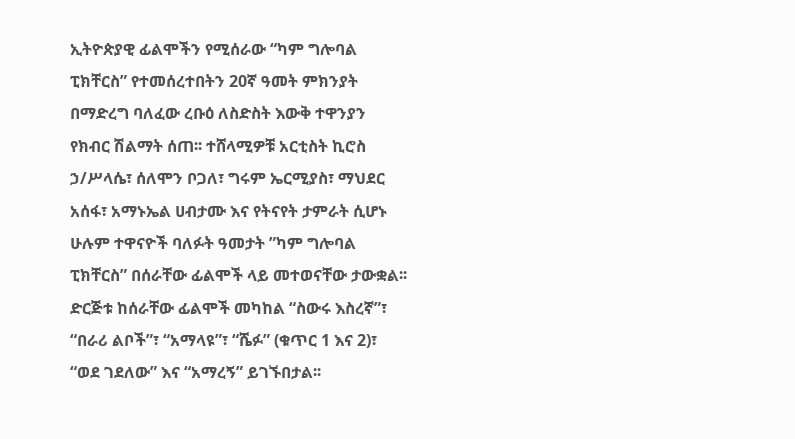ኢትዮጵያዊ ፊልሞችን የሚሰራው “ካም ግሎባል ፒክቸርስ” የተመሰረተበትን 20ኛ ዓመት ምክንያት በማድረግ ባለፈው ረቡዕ ለስድስት እውቅ ተዋንያን የክብር ሽልማት ሰጠ፡፡ ተሸላሚዎቹ አርቲስት ኪሮስ ኃ/ሥላሴ፣ ሰለሞን ቦጋለ፣ ግሩም ኤርሚያስ፣ ማህደር አሰፋ፣ አማኑኤል ሀብታሙ እና የትናየት ታምራት ሲሆኑ ሁሉም ተዋናዮች ባለፉት ዓመታት ”ካም ግሎባል ፒክቸርስ” በሰራቸው ፊልሞች ላይ መተወናቸው ታውቋል፡፡ ድርጅቱ ከሰራቸው ፊልሞች መካከል “ስውሩ እስረኛ”፣ “በራሪ ልቦች”፣ “አማላዩ”፣ “ሼፉ” (ቁጥር 1 እና 2)፣ “ወደ ገደለው” እና “አማረኝ” ይገኙበታል፡፡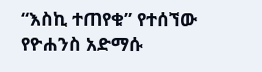“እስኪ ተጠየቁ” የተሰኘው የዮሐንስ አድማሱ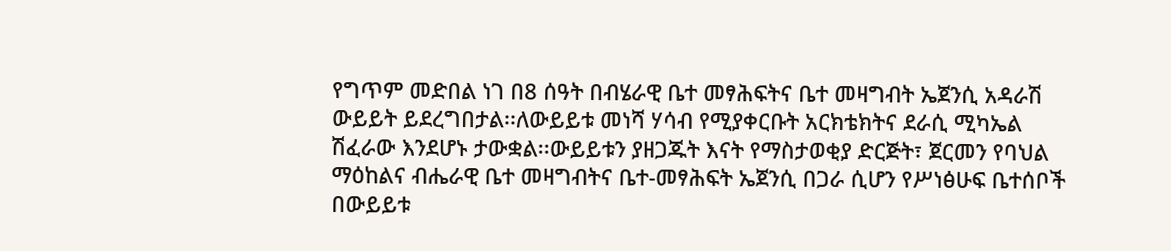የግጥም መድበል ነገ በ8 ሰዓት በብሄራዊ ቤተ መፃሕፍትና ቤተ መዛግብት ኤጀንሲ አዳራሽ ውይይት ይደረግበታል፡፡ለውይይቱ መነሻ ሃሳብ የሚያቀርቡት አርክቴክትና ደራሲ ሚካኤል ሽፈራው እንደሆኑ ታውቋል፡፡ውይይቱን ያዘጋጁት እናት የማስታወቂያ ድርጅት፣ ጀርመን የባህል ማዕከልና ብሔራዊ ቤተ መዛግብትና ቤተ-መፃሕፍት ኤጀንሲ በጋራ ሲሆን የሥነፅሁፍ ቤተሰቦች በውይይቱ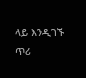ላይ እንዲገኙ ጥሪ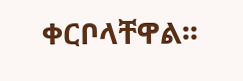ቀርቦላቸዋል፡፡